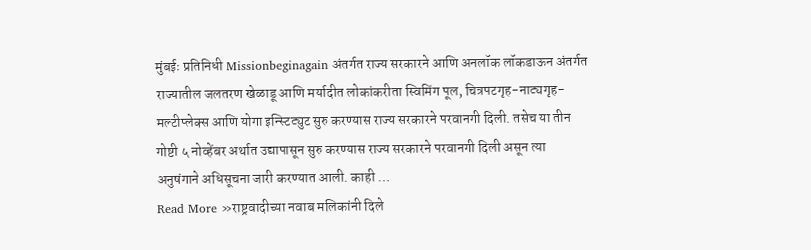मुंबईः प्रतिनिधी Missionbeginagain अंतर्गत राज्य सरकारने आणि अनलॉक लॉकडाऊन अंतर्गत राज्यातील जलतरण खेळाडू आणि मर्यादीत लोकांकरीता स्विमिंग पूल, चित्रपटगृह-नाट्यगृह-मल्टीप्लेक्स आणि योगा इन्स्टिट्युट सुरु करण्यास राज्य सरकारने परवानगी दिली. तसेच या तीन गोष्टी ५ नोव्हेंबर अर्थात उद्यापासून सुरु करण्यास राज्य सरकारने परवानगी दिली असून त्या अनुषंगाने अधिसूचना जारी करण्यात आली. काही …
Read More »राष्ट्रवादीच्या नवाब मलिकांनी दिले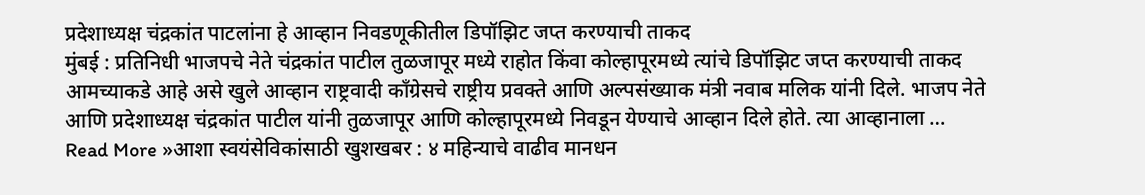प्रदेशाध्यक्ष चंद्रकांत पाटलांना हे आव्हान निवडणूकीतील डिपॉझिट जप्त करण्याची ताकद
मुंबई : प्रतिनिधी भाजपचे नेते चंद्रकांत पाटील तुळजापूर मध्ये राहोत किंवा कोल्हापूरमध्ये त्यांचे डिपॉझिट जप्त करण्याची ताकद आमच्याकडे आहे असे खुले आव्हान राष्ट्रवादी काँग्रेसचे राष्ट्रीय प्रवक्ते आणि अल्पसंख्याक मंत्री नवाब मलिक यांनी दिले. भाजप नेते आणि प्रदेशाध्यक्ष चंद्रकांत पाटील यांनी तुळजापूर आणि कोल्हापूरमध्ये निवडून येण्याचे आव्हान दिले होते. त्या आव्हानाला …
Read More »आशा स्वयंसेविकांसाठी खुशखबर : ४ महिन्याचे वाढीव मानधन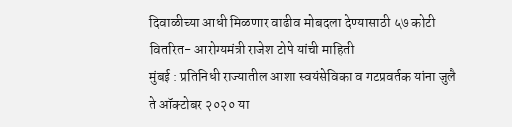दिवाळीच्या आधी मिळणार वाढीव मोबदला देण्यासाठी ५७ कोटी वितरित- आरोग्यमंत्री राजेश टोपे यांची माहिती
मुंबई : प्रतिनिधी राज्यातील आशा स्वयंसेविका व गटप्रवर्तक यांना जुलै ते ऑक्टोबर २०२० या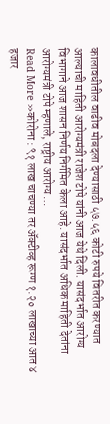कालावधीतील वाढीव मोबदला देण्यासाठी ५७.५६ कोटी रुपये वितरीत करण्यात आल्याची माहिती आरोग्यमंत्री राजेश टोपे यांनी आज येथे दिली. यासंदर्भात आरोग्य विभागाने आज शासन निर्णय निर्गमित केला आहे. यासंदर्भात अधिक माहिती देतांना आरोग्यमंत्री टोपे म्हणाले, राष्ट्रीय आरोग्य …
Read More »कोरोना : ९१ लाख चाचण्या तर ॲक्टीव्ह रूग्ण १.२० लाखाच्या आत ४ हजार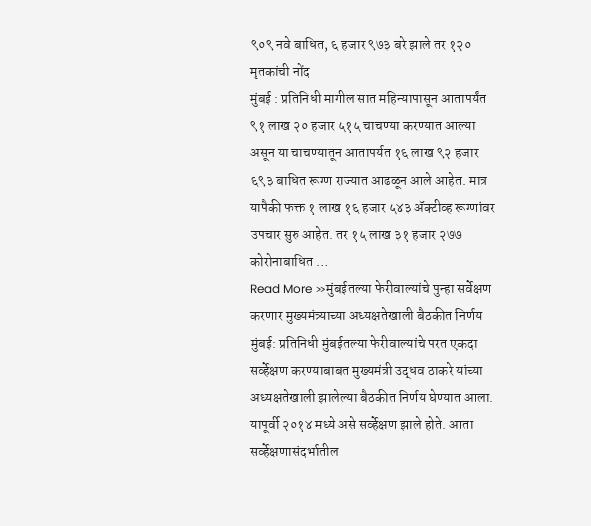९०९ नवे बाधित, ६ हजार ९७३ बरे झाले तर १२० मृतकांची नोंद
मुंबई : प्रतिनिधी मागील सात महिन्यापासून आतापर्यंत ९१ लाख २० हजार ५१५ चाचण्या करण्यात आल्या असून या चाचण्यातून आतापर्यत १६ लाख ९२ हजार ६९३ बाधित रूग्ण राज्यात आढळून आले आहेत. मात्र यापैकी फक्त १ लाख १६ हजार ५४३ ॲक्टीव्ह रूग्णांवर उपचार सुरु आहेत. तर १५ लाख ३१ हजार २७७ कोरोनाबाधित …
Read More »मुंबईतल्या फेरीवाल्यांचे पुन्हा सर्वेक्षण करणार मुख्यमंत्र्याच्या अध्यक्षतेखाली बैठकीत निर्णय
मुंबई: प्रतिनिधी मुंबईतल्या फेरीवाल्यांचे परत एकदा सर्व्हेक्षण करण्याबाबत मुख्यमंत्री उद्धव ठाकरे यांच्या अध्यक्षतेखाली झालेल्या बैठकीत निर्णय घेण्यात आला. यापूर्वी २०१४ मध्ये असे सर्व्हेक्षण झाले होते. आता सर्व्हेक्षणासंदर्भातील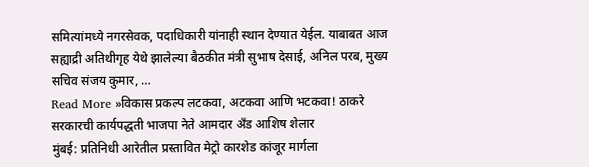समित्यांमध्ये नगरसेवक, पदाधिकारी यांनाही स्थान देण्यात येईल. याबाबत आज सह्याद्री अतिथीगृह येथे झालेल्या बैठकीत मंत्री सुभाष देसाई, अनिल परब, मुख्य सचिव संजय कुमार, …
Read More »विकास प्रकल्प लटकवा, अटकवा आणि भटकवा! ठाकरे सरकारची कार्यपद्धती भाजपा नेते आमदार अँड आशिष शेलार
मुंबई: प्रतिनिधी आरेतील प्रस्तावित मेट्रो कारशेड कांजूर मार्गला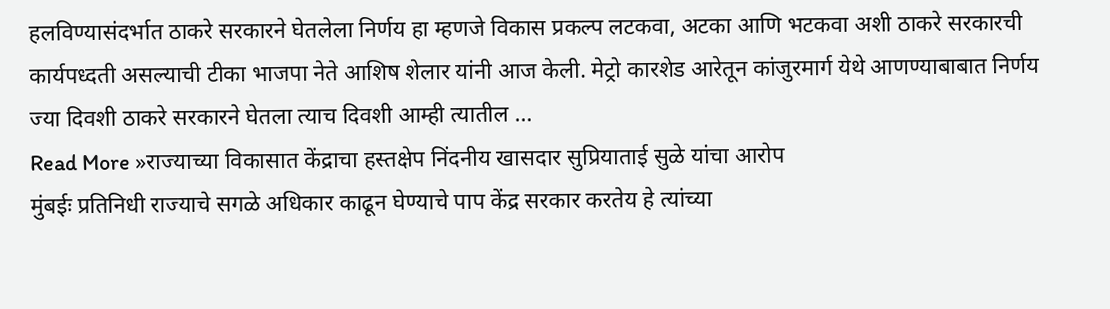हलविण्यासंदर्भात ठाकरे सरकारने घेतलेला निर्णय हा म्हणजे विकास प्रकल्प लटकवा, अटका आणि भटकवा अशी ठाकरे सरकारची कार्यपध्दती असल्याची टीका भाजपा नेते आशिष शेलार यांनी आज केली. मेट्रो कारशेड आरेतून कांजुरमार्ग येथे आणण्याबाबात निर्णय ज्या दिवशी ठाकरे सरकारने घेतला त्याच दिवशी आम्ही त्यातील …
Read More »राज्याच्या विकासात केंद्राचा हस्तक्षेप निंदनीय खासदार सुप्रियाताई सुळे यांचा आरोप
मुंबईः प्रतिनिधी राज्याचे सगळे अधिकार काढून घेण्याचे पाप केंद्र सरकार करतेय हे त्यांच्या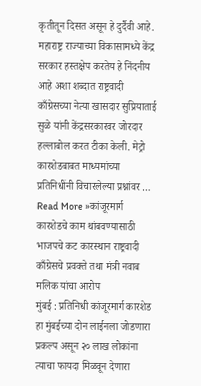कृतीतून दिसत असून हे दुर्दैवी आहे. महाराष्ट्र राज्याच्या विकासामध्ये केंद्र सरकार हस्तक्षेप करतेय हे निंदनीय आहे अशा शब्दात राष्ट्रवादी काँग्रेसच्या नेत्या खासदार सुप्रियाताई सुळे यांनी केंद्रसरकारवर जोरदार हल्लाबोल करत टीका केली. मेट्रो कारशेडबाबत माध्यमांच्या प्रतिनिधींनी विचारलेल्या प्रश्नांवर …
Read More »कांजूरमार्ग कारशेडचे काम थांबवण्यासाठी भाजपचे कट कारस्थान राष्ट्रवादी काँग्रेसचे प्रवक्ते तथा मंत्री नवाब मलिक यांचा आरोप
मुंबई : प्रतिनिधी कांजूरमार्ग कारशेड हा मुंबईच्या दोन लाईनला जोडणारा प्रकल्प असून २० लाख लोकांना त्याचा फायदा मिळवून देणारा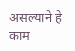असल्याने हे काम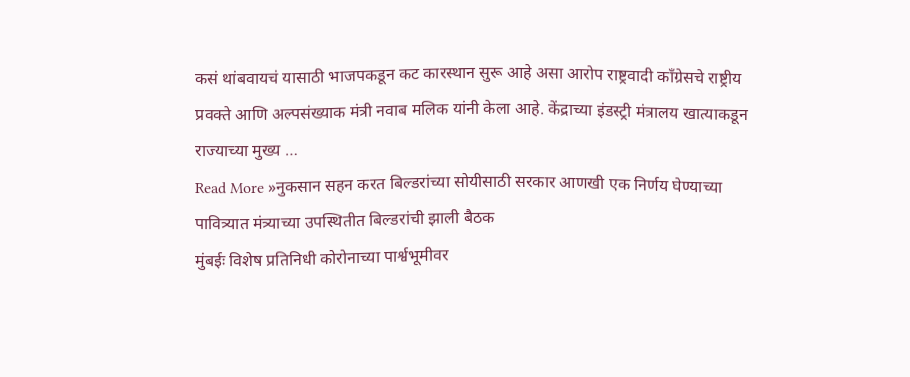कसं थांबवायचं यासाठी भाजपकडून कट कारस्थान सुरू आहे असा आरोप राष्ट्रवादी काँग्रेसचे राष्ट्रीय प्रवक्ते आणि अल्पसंख्याक मंत्री नवाब मलिक यांनी केला आहे. केंद्राच्या इंडस्ट्री मंत्रालय खात्याकडून राज्याच्या मुख्य …
Read More »नुकसान सहन करत बिल्डरांच्या सोयीसाठी सरकार आणखी एक निर्णय घेण्याच्या पावित्र्यात मंत्र्याच्या उपस्थितीत बिल्डरांची झाली बैठक
मुंबईः विशेष प्रतिनिधी कोरोनाच्या पार्श्वभूमीवर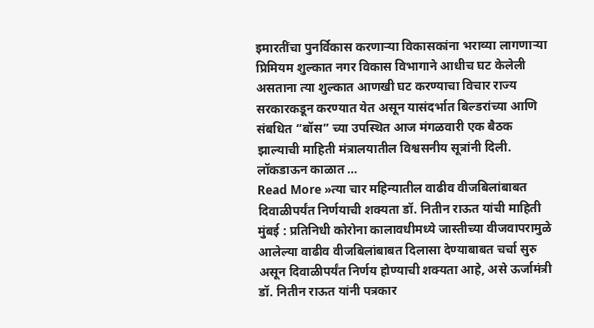इमारतींचा पुनर्विकास करणाऱ्या विकासकांना भराव्या लागणाऱ्या प्रिमियम शुल्कात नगर विकास विभागाने आधीच घट केलेली असताना त्या शुल्कात आणखी घट करण्याचा विचार राज्य सरकारकडून करण्यात येत असून यासंदर्भात बिल्डरांच्या आणि संबधित “बॉस” च्या उपस्थित आज मंगळवारी एक बैठक झाल्याची माहिती मंत्रालयातील विश्वसनीय सूत्रांनी दिली. लॉकडाऊन काळात …
Read More »त्या चार महिन्यातील वाढीव वीजबिलांबाबत दिवाळीपर्यंत निर्णयाची शक्यता डॉ. नितीन राऊत यांची माहिती
मुंबई : प्रतिनिधी कोरोना कालावधीमध्ये जास्तीच्या वीजवापरामुळे आलेल्या वाढीव वीजबिलांबाबत दिलासा देण्याबाबत चर्चा सुरु असून दिवाळीपर्यंत निर्णय होण्याची शक्यता आहे, असे ऊर्जामंत्री डॉ. नितीन राऊत यांनी पत्रकार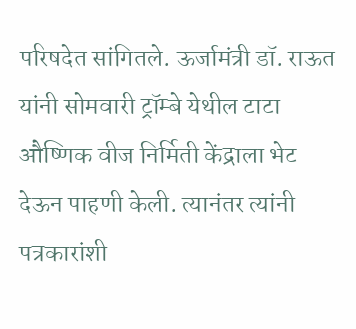परिषदेत सांगितले. ऊर्जामंत्री डॉ. राऊत यांनी सोमवारी ट्रॉम्बे येथील टाटा औष्णिक वीज निर्मिती केंद्राला भेट देऊन पाहणी केली. त्यानंतर त्यांनी पत्रकारांशी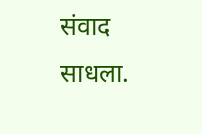संवाद साधला.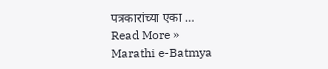पत्रकारांच्या एका …
Read More »
Marathi e-Batmya